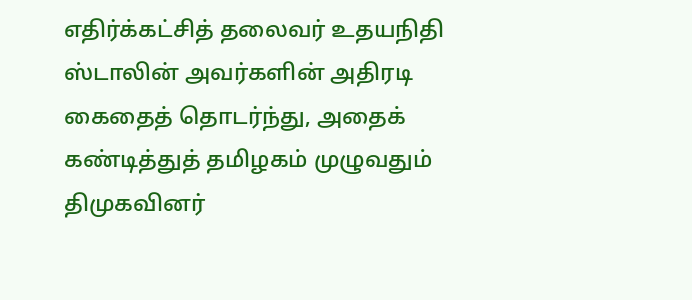எதிர்க்கட்சித் தலைவர் உதயநிதி ஸ்டாலின் அவர்களின் அதிரடி கைதைத் தொடர்ந்து, அதைக் கண்டித்துத் தமிழகம் முழுவதும் திமுகவினர்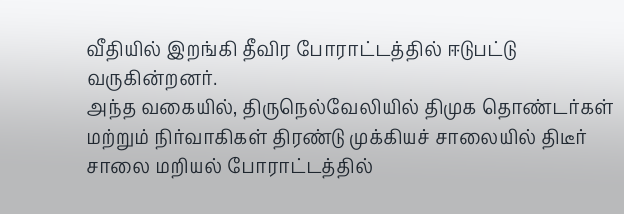வீதியில் இறங்கி தீவிர போராட்டத்தில் ஈடுபட்டு வருகின்றனர்.
அந்த வகையில், திருநெல்வேலியில் திமுக தொண்டர்கள் மற்றும் நிர்வாகிகள் திரண்டு முக்கியச் சாலையில் திடீர் சாலை மறியல் போராட்டத்தில்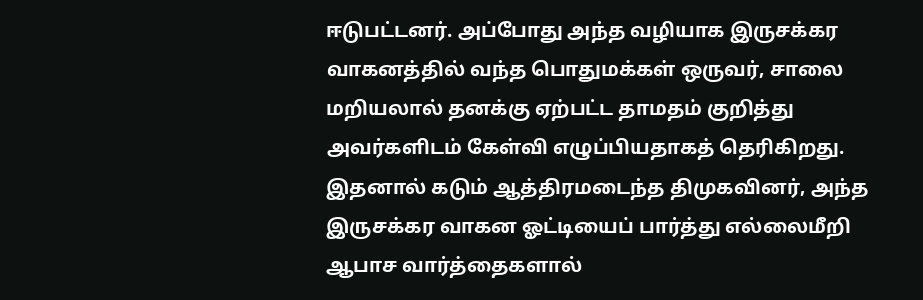ஈடுபட்டனர். அப்போது அந்த வழியாக இருசக்கர வாகனத்தில் வந்த பொதுமக்கள் ஒருவர், சாலை மறியலால் தனக்கு ஏற்பட்ட தாமதம் குறித்து அவர்களிடம் கேள்வி எழுப்பியதாகத் தெரிகிறது.
இதனால் கடும் ஆத்திரமடைந்த திமுகவினர், அந்த இருசக்கர வாகன ஓட்டியைப் பார்த்து எல்லைமீறி ஆபாச வார்த்தைகளால்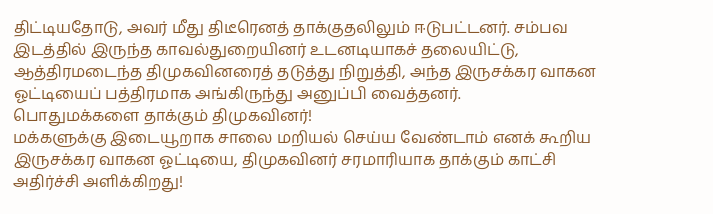திட்டியதோடு, அவர் மீது திடீரெனத் தாக்குதலிலும் ஈடுபட்டனர். சம்பவ இடத்தில் இருந்த காவல்துறையினர் உடனடியாகச் தலையிட்டு, ஆத்திரமடைந்த திமுகவினரைத் தடுத்து நிறுத்தி, அந்த இருசக்கர வாகன ஓட்டியைப் பத்திரமாக அங்கிருந்து அனுப்பி வைத்தனர்.
பொதுமக்களை தாக்கும் திமுகவினர்!
மக்களுக்கு இடையூறாக சாலை மறியல் செய்ய வேண்டாம் எனக் கூறிய இருசக்கர வாகன ஓட்டியை, திமுகவினர் சரமாரியாக தாக்கும் காட்சி அதிர்ச்சி அளிக்கிறது!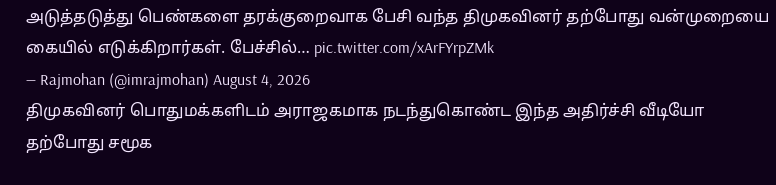அடுத்தடுத்து பெண்களை தரக்குறைவாக பேசி வந்த திமுகவினர் தற்போது வன்முறையை கையில் எடுக்கிறார்கள். பேச்சில்… pic.twitter.com/xArFYrpZMk
— Rajmohan (@imrajmohan) August 4, 2026
திமுகவினர் பொதுமக்களிடம் அராஜகமாக நடந்துகொண்ட இந்த அதிர்ச்சி வீடியோ தற்போது சமூக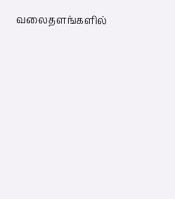வலைதளங்களில்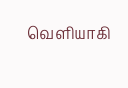வெளியாகி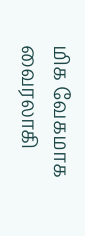மிக வேகமாக வைரலாகி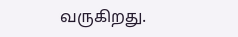வருகிறது.